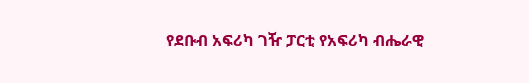የደቡብ አፍሪካ ገዥ ፓርቲ የአፍሪካ ብሔራዊ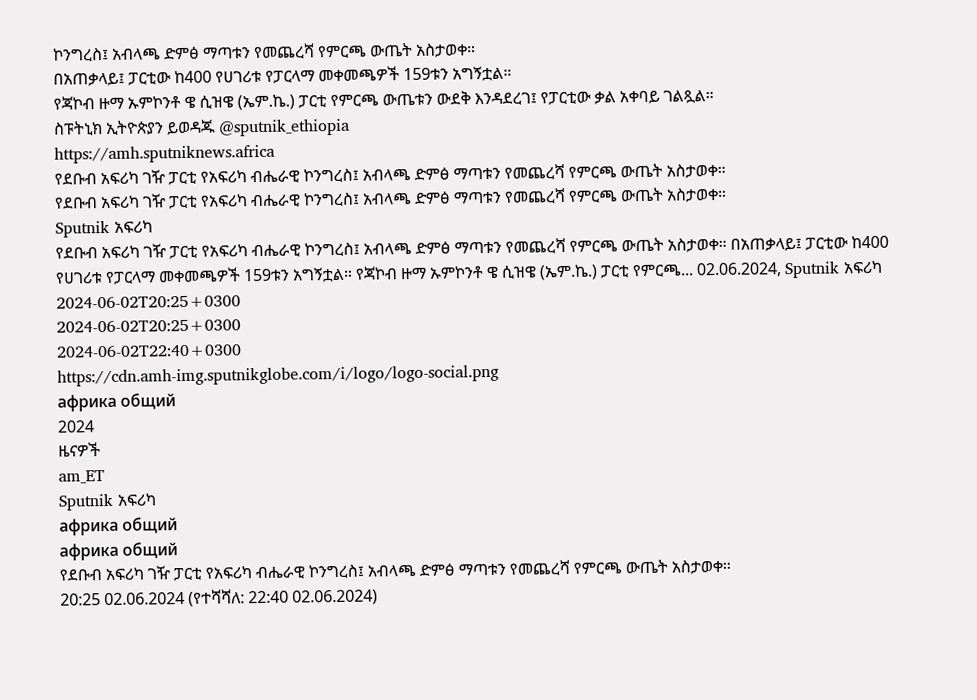ኮንግረስ፤ አብላጫ ድምፅ ማጣቱን የመጨረሻ የምርጫ ውጤት አስታወቀ።
በአጠቃላይ፤ ፓርቲው ከ400 የሀገሪቱ የፓርላማ መቀመጫዎች 159ቱን አግኝቷል።
የጃኮብ ዙማ ኡምኮንቶ ዌ ሲዝዌ (ኤም.ኬ.) ፓርቲ የምርጫ ውጤቱን ውደቅ እንዳደረገ፤ የፓርቲው ቃል አቀባይ ገልጿል።
ስፑትኒክ ኢትዮጵያን ይወዳጁ @sputnik_ethiopia
https://amh.sputniknews.africa
የደቡብ አፍሪካ ገዥ ፓርቲ የአፍሪካ ብሔራዊ ኮንግረስ፤ አብላጫ ድምፅ ማጣቱን የመጨረሻ የምርጫ ውጤት አስታወቀ።
የደቡብ አፍሪካ ገዥ ፓርቲ የአፍሪካ ብሔራዊ ኮንግረስ፤ አብላጫ ድምፅ ማጣቱን የመጨረሻ የምርጫ ውጤት አስታወቀ።
Sputnik አፍሪካ
የደቡብ አፍሪካ ገዥ ፓርቲ የአፍሪካ ብሔራዊ ኮንግረስ፤ አብላጫ ድምፅ ማጣቱን የመጨረሻ የምርጫ ውጤት አስታወቀ። በአጠቃላይ፤ ፓርቲው ከ400 የሀገሪቱ የፓርላማ መቀመጫዎች 159ቱን አግኝቷል። የጃኮብ ዙማ ኡምኮንቶ ዌ ሲዝዌ (ኤም.ኬ.) ፓርቲ የምርጫ... 02.06.2024, Sputnik አፍሪካ
2024-06-02T20:25+0300
2024-06-02T20:25+0300
2024-06-02T22:40+0300
https://cdn.amh-img.sputnikglobe.com/i/logo/logo-social.png
африка общий
2024
ዜናዎች
am_ET
Sputnik አፍሪካ
африка общий
африка общий
የደቡብ አፍሪካ ገዥ ፓርቲ የአፍሪካ ብሔራዊ ኮንግረስ፤ አብላጫ ድምፅ ማጣቱን የመጨረሻ የምርጫ ውጤት አስታወቀ።
20:25 02.06.2024 (የተሻሻለ: 22:40 02.06.2024)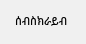ሰብስክራይብ